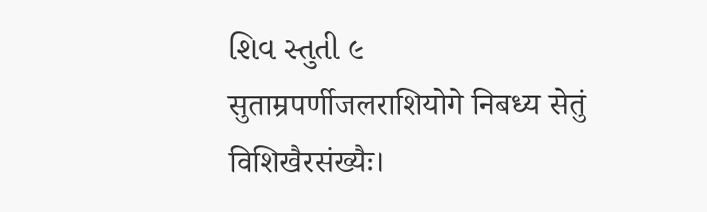શિવ સ્તુતી ૯
सुताम्रपर्णीजलराशियोगे निबध्य सेतुं विशिखैरसंख्यैः।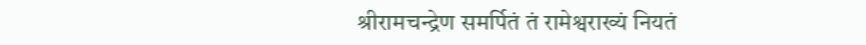श्रीरामचन्द्रेण समर्पितं तं रामेश्वराख्यं नियतं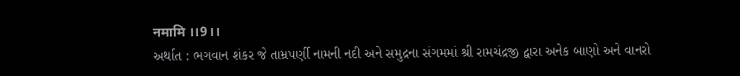नमामि ।।9।।
અર્થાત : ભગવાન શંકર જે તામ્રપર્ણી નામની નદી અને સમુદ્રના સંગમમાં શ્રી રામચંદ્રજી દ્વારા અનેક બાણો અને વાનરો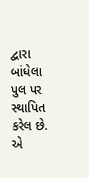દ્વારા બાંધેલા પુલ પર સ્થાપિત કરેલ છે. એ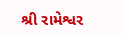શ્રી રામેશ્વર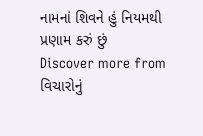નામનાં શિવને હું નિયમથી પ્રણામ કરું છું
Discover more from વિચારોનું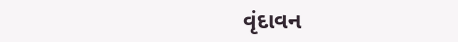વૃંદાવન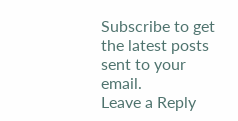Subscribe to get the latest posts sent to your email.
Leave a Reply